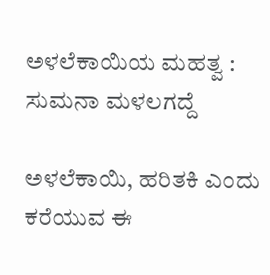ಅಳಲೆಕಾಯಿಯ ಮಹತ್ವ : ಸುಮನಾ ಮಳಲಗದ್ದೆ

ಅಳಲೆಕಾಯಿ, ಹರಿತಕಿ ಎಂದು ಕರೆಯುವ ಈ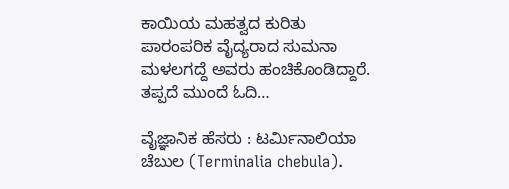ಕಾಯಿಯ ಮಹತ್ವದ ಕುರಿತು ಪಾರಂಪರಿಕ ವೈದ್ಯರಾದ ಸುಮನಾ ಮಳಲಗದ್ದೆ ಅವರು ಹಂಚಿಕೊಂಡಿದ್ದಾರೆ. ತಪ್ಪದೆ ಮುಂದೆ ಓದಿ…

ವೈಜ್ಞಾನಿಕ ಹೆಸರು : ಟರ್ಮಿನಾಲಿಯಾ ಚೆಬುಲ (Terminalia chebula).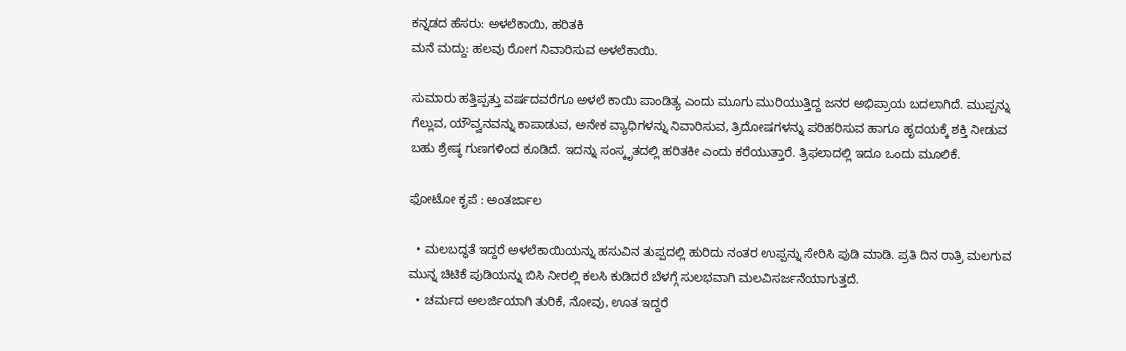ಕನ್ನಡದ ಹೆಸರು: ಅಳಲೆಕಾಯಿ, ಹರಿತಕಿ
ಮನೆ ಮದ್ದು: ಹಲವು ರೋಗ ನಿವಾರಿಸುವ ಅಳಲೆಕಾಯಿ.

ಸುಮಾರು ಹತ್ತಿಪ್ಪತ್ತು ವರ್ಷದವರೆಗೂ ಅಳಲೆ ಕಾಯಿ ಪಾಂಡಿತ್ಯ ಎಂದು ಮೂಗು ಮುರಿಯುತ್ತಿದ್ದ ಜನರ ಅಭಿಪ್ರಾಯ ಬದಲಾಗಿದೆ. ಮುಪ್ಪನ್ನು ಗೆಲ್ಲುವ, ಯೌವ್ವನವನ್ನು ಕಾಪಾಡುವ, ಅನೇಕ ವ್ಯಾಧಿಗಳನ್ನು ನಿವಾರಿಸುವ, ತ್ರಿದೋಷಗಳನ್ನು ಪರಿಹರಿಸುವ ಹಾಗೂ ಹೃದಯಕ್ಕೆ ಶಕ್ತಿ ನೀಡುವ ಬಹು ಶ್ರೇಷ್ಠ ಗುಣಗಳಿಂದ ಕೂಡಿದೆ. ಇದನ್ನು ಸಂಸ್ಕೃತದಲ್ಲಿ ಹರಿತಕೀ ಎಂದು ಕರೆಯುತ್ತಾರೆ. ತ್ರಿಫಲಾದಲ್ಲಿ ಇದೂ ಒಂದು ಮೂಲಿಕೆ.

ಫೋಟೋ ಕೃಪೆ : ಅಂತರ್ಜಾಲ

  • ಮಲಬದ್ಧತೆ ಇದ್ದರೆ ಅಳಲೆಕಾಯಿಯನ್ನು ಹಸುವಿನ ತುಪ್ಪದಲ್ಲಿ ಹುರಿದು ನಂತರ ಉಪ್ಪನ್ನು ಸೇರಿಸಿ ಪುಡಿ ಮಾಡಿ. ಪ್ರತಿ ದಿನ ರಾತ್ರಿ ಮಲಗುವ ಮುನ್ನ ಚಿಟಿಕೆ ಪುಡಿಯನ್ನು ಬಿಸಿ ನೀರಲ್ಲಿ ಕಲಸಿ ಕುಡಿದರೆ ಬೆಳಗ್ಗೆ ಸುಲಭವಾಗಿ ಮಲವಿಸರ್ಜನೆಯಾಗುತ್ತದೆ.
  • ಚರ್ಮದ ಅಲರ್ಜಿಯಾಗಿ ತುರಿಕೆ, ನೋವು, ಊತ ಇದ್ದರೆ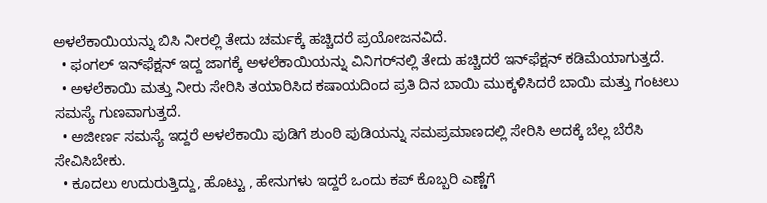ಅಳಲೆಕಾಯಿಯನ್ನು ಬಿಸಿ ನೀರಲ್ಲಿ ತೇದು ಚರ್ಮಕ್ಕೆ ಹಚ್ಚಿದರೆ ಪ್ರಯೋಜನವಿದೆ.
  • ಫಂಗಲ್‌ ಇನ್‌ಫೆಕ್ಷನ್‌ ಇದ್ದ ಜಾಗಕ್ಕೆ ಅಳಲೆಕಾಯಿಯನ್ನು ವಿನಿಗರ್‌ನಲ್ಲಿ ತೇದು ಹಚ್ಚಿದರೆ ಇನ್‌ಫೆಕ್ಷನ್‌ ಕಡಿಮೆಯಾಗುತ್ತದೆ.
  • ಅಳಲೆಕಾಯಿ ಮತ್ತು ನೀರು ಸೇರಿಸಿ ತಯಾರಿಸಿದ ಕಷಾಯದಿಂದ ಪ್ರತಿ ದಿನ ಬಾಯಿ ಮುಕ್ಕಳಿಸಿದರೆ ಬಾಯಿ ಮತ್ತು ಗಂಟಲು ಸಮಸ್ಯೆ ಗುಣವಾಗುತ್ತದೆ.
  • ಅಜೀರ್ಣ ಸಮಸ್ಯೆ ಇದ್ದರೆ ಅಳಲೆಕಾಯಿ ಪುಡಿಗೆ ಶುಂಠಿ ಪುಡಿಯನ್ನು ಸಮಪ್ರಮಾಣದಲ್ಲಿ ಸೇರಿಸಿ ಅದಕ್ಕೆ ಬೆಲ್ಲ ಬೆರೆಸಿ ಸೇವಿಸಿಬೇಕು.
  • ಕೂದಲು ಉದುರುತ್ತಿದ್ದು, ಹೊಟ್ಟು , ಹೇನುಗಳು ಇದ್ದರೆ ಒಂದು ಕಪ್‌ ಕೊಬ್ಬರಿ ಎಣ್ಣೆಗೆ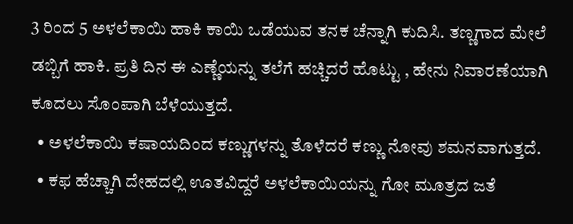3 ರಿಂದ 5 ಅಳಲೆಕಾಯಿ ಹಾಕಿ ಕಾಯಿ ಒಡೆಯುವ ತನಕ ಚೆನ್ನಾಗಿ ಕುದಿಸಿ. ತಣ್ಣಗಾದ ಮೇಲೆ ಡಬ್ಬಿಗೆ ಹಾಕಿ. ಪ್ರತಿ ದಿನ ಈ ಎಣ್ಣೆಯನ್ನು ತಲೆಗೆ ಹಚ್ಚಿದರೆ ಹೊಟ್ಟು , ಹೇನು ನಿವಾರಣೆಯಾಗಿ ಕೂದಲು ಸೊಂಪಾಗಿ ಬೆಳೆಯುತ್ತದೆ.
  • ಅಳಲೆಕಾಯಿ ಕಷಾಯದಿಂದ ಕಣ್ಣುಗಳನ್ನು ತೊಳೆದರೆ ಕಣ್ಣು ನೋವು ಶಮನವಾಗುತ್ತದೆ.
  • ಕಫ ಹೆಚ್ಚಾಗಿ ದೇಹದಲ್ಲಿ ಊತವಿದ್ದರೆ ಅಳಲೆಕಾಯಿಯನ್ನು ಗೋ ಮೂತ್ರದ ಜತೆ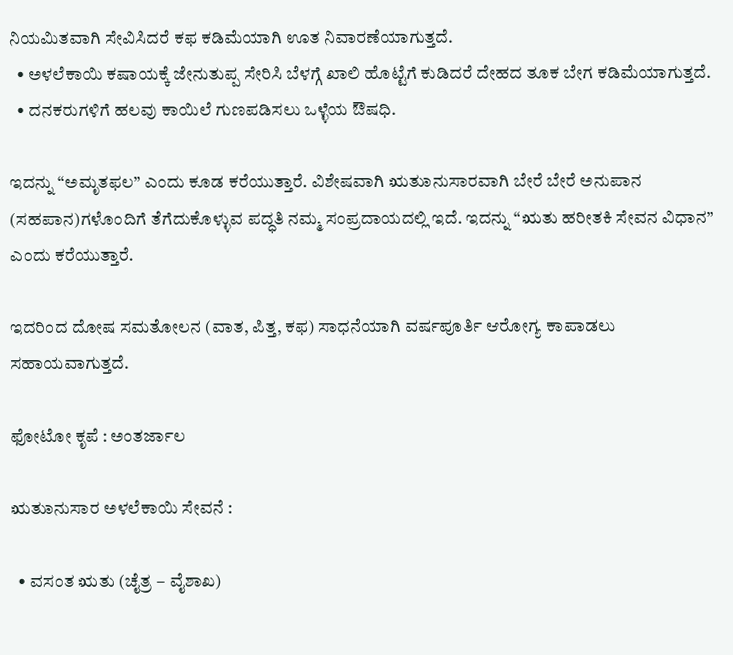ನಿಯಮಿತವಾಗಿ ಸೇವಿಸಿದರೆ ಕಫ ಕಡಿಮೆಯಾಗಿ ಊತ ನಿವಾರಣೆಯಾಗುತ್ತದೆ.
  • ಅಳಲೆಕಾಯಿ ಕಷಾಯಕ್ಕೆ ಜೇನುತುಪ್ಪ ಸೇರಿಸಿ ಬೆಳಗ್ಗೆ ಖಾಲಿ ಹೊಟ್ಟೆಗೆ ಕುಡಿದರೆ ದೇಹದ ತೂಕ ಬೇಗ ಕಡಿಮೆಯಾಗುತ್ತದೆ.
  • ದನಕರುಗಳಿಗೆ ಹಲವು ಕಾಯಿಲೆ ಗುಣಪಡಿಸಲು ಒಳ್ಳೆಯ ಔಷಧಿ.

ಇದನ್ನು “ಅಮೃತಫಲ” ಎಂದು ಕೂಡ ಕರೆಯುತ್ತಾರೆ. ವಿಶೇಷವಾಗಿ ಋತುಾನುಸಾರವಾಗಿ ಬೇರೆ ಬೇರೆ ಅನುಪಾನ (ಸಹಪಾನ)ಗಳೊಂದಿಗೆ ತೆಗೆದುಕೊಳ್ಳುವ ಪದ್ಧತಿ ನಮ್ಮ ಸಂಪ್ರದಾಯದಲ್ಲಿ ಇದೆ. ಇದನ್ನು “ಋತು ಹರೀತಕಿ ಸೇವನ ವಿಧಾನ” ಎಂದು ಕರೆಯುತ್ತಾರೆ.

ಇದರಿಂದ ದೋಷ ಸಮತೋಲನ (ವಾತ, ಪಿತ್ತ, ಕಫ) ಸಾಧನೆಯಾಗಿ ವರ್ಷಪೂರ್ತಿ ಆರೋಗ್ಯ ಕಾಪಾಡಲು ಸಹಾಯವಾಗುತ್ತದೆ.

ಫೋಟೋ ಕೃಪೆ : ಅಂತರ್ಜಾಲ

ಋತುಾನುಸಾರ ಅಳಲೆಕಾಯಿ ಸೇವನೆ :

  • ವಸಂತ ಋತು (ಚೈತ್ರ – ವೈಶಾಖ)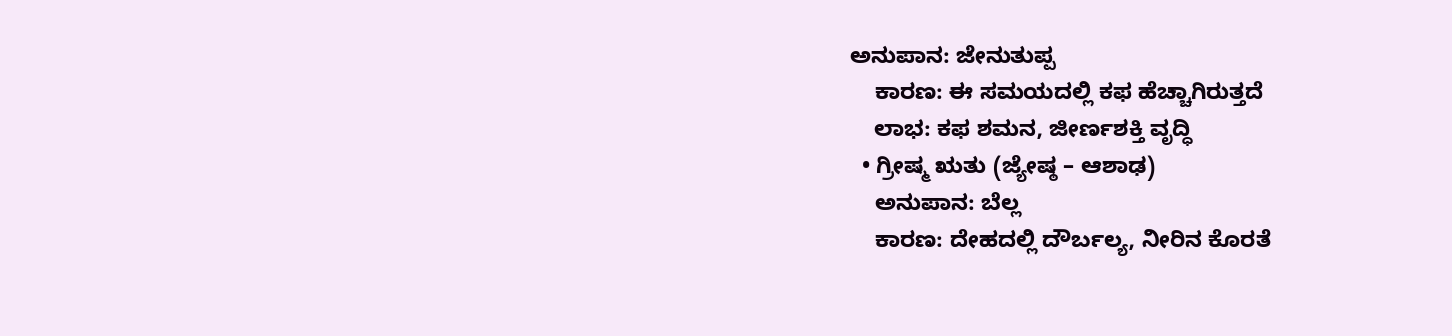ಅನುಪಾನ: ಜೇನುತುಪ್ಪ
    ಕಾರಣ: ಈ ಸಮಯದಲ್ಲಿ ಕಫ ಹೆಚ್ಚಾಗಿರುತ್ತದೆ
    ಲಾಭ: ಕಫ ಶಮನ, ಜೀರ್ಣಶಕ್ತಿ ವೃದ್ಧಿ
  • ಗ್ರೀಷ್ಮ ಋತು (ಜ್ಯೇಷ್ಠ – ಆಶಾಢ)
    ಅನುಪಾನ: ಬೆಲ್ಲ
    ಕಾರಣ: ದೇಹದಲ್ಲಿ ದೌರ್ಬಲ್ಯ, ನೀರಿನ ಕೊರತೆ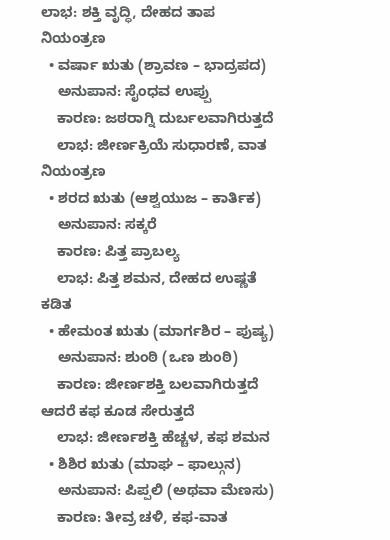ಲಾಭ: ಶಕ್ತಿ ವೃದ್ಧಿ, ದೇಹದ ತಾಪ ನಿಯಂತ್ರಣ
  • ವರ್ಷಾ ಋತು (ಶ್ರಾವಣ – ಭಾದ್ರಪದ)
    ಅನುಪಾನ: ಸೈಂಧವ ಉಪ್ಪು
    ಕಾರಣ: ಜಠರಾಗ್ನಿ ದುರ್ಬಲವಾಗಿರುತ್ತದೆ
    ಲಾಭ: ಜೀರ್ಣಕ್ರಿಯೆ ಸುಧಾರಣೆ, ವಾತ ನಿಯಂತ್ರಣ
  • ಶರದ ಋತು (ಆಶ್ವಯುಜ – ಕಾರ್ತಿಕ)
    ಅನುಪಾನ: ಸಕ್ಕರೆ
    ಕಾರಣ: ಪಿತ್ತ ಪ್ರಾಬಲ್ಯ
    ಲಾಭ: ಪಿತ್ತ ಶಮನ, ದೇಹದ ಉಷ್ಣತೆ ಕಡಿತ
  • ಹೇಮಂತ ಋತು (ಮಾರ್ಗಶಿರ – ಪುಷ್ಯ)
    ಅನುಪಾನ: ಶುಂಠಿ (ಒಣ ಶುಂಠಿ)
    ಕಾರಣ: ಜೀರ್ಣಶಕ್ತಿ ಬಲವಾಗಿರುತ್ತದೆ ಆದರೆ ಕಫ ಕೂಡ ಸೇರುತ್ತದೆ
    ಲಾಭ: ಜೀರ್ಣಶಕ್ತಿ ಹೆಚ್ಚಳ, ಕಫ ಶಮನ
  • ಶಿಶಿರ ಋತು (ಮಾಘ – ಫಾಲ್ಗುನ)
    ಅನುಪಾನ: ಪಿಪ್ಪಲಿ (ಅಥವಾ ಮೆಣಸು)
    ಕಾರಣ: ತೀವ್ರ ಚಳಿ, ಕಫ-ವಾತ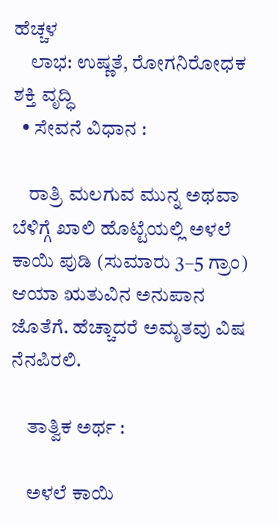ಹೆಚ್ಚಳ
    ಲಾಭ: ಉಷ್ಣತೆ, ರೋಗನಿರೋಧಕ ಶಕ್ತಿ ವೃದ್ಧಿ
  • ಸೇವನೆ ವಿಧಾನ :

    ರಾತ್ರಿ ಮಲಗುವ ಮುನ್ನ ಅಥವಾ ಬೆಳಿಗ್ಗೆ ಖಾಲಿ ಹೊಟ್ಟೆಯಲ್ಲಿ ಅಳಲೆ ಕಾಯಿ ಪುಡಿ (ಸುಮಾರು 3–5 ಗ್ರಾಂ) ಆಯಾ ಋತುವಿನ ಅನುಪಾನ ಜೊತೆಗೆ. ಹೆಚ್ಚಾದರೆ ಅಮೃತವು ವಿಷ ನೆನಪಿರಲಿ.

    ತಾತ್ವಿಕ ಅರ್ಥ :

    ಅಳಲೆ ಕಾಯಿ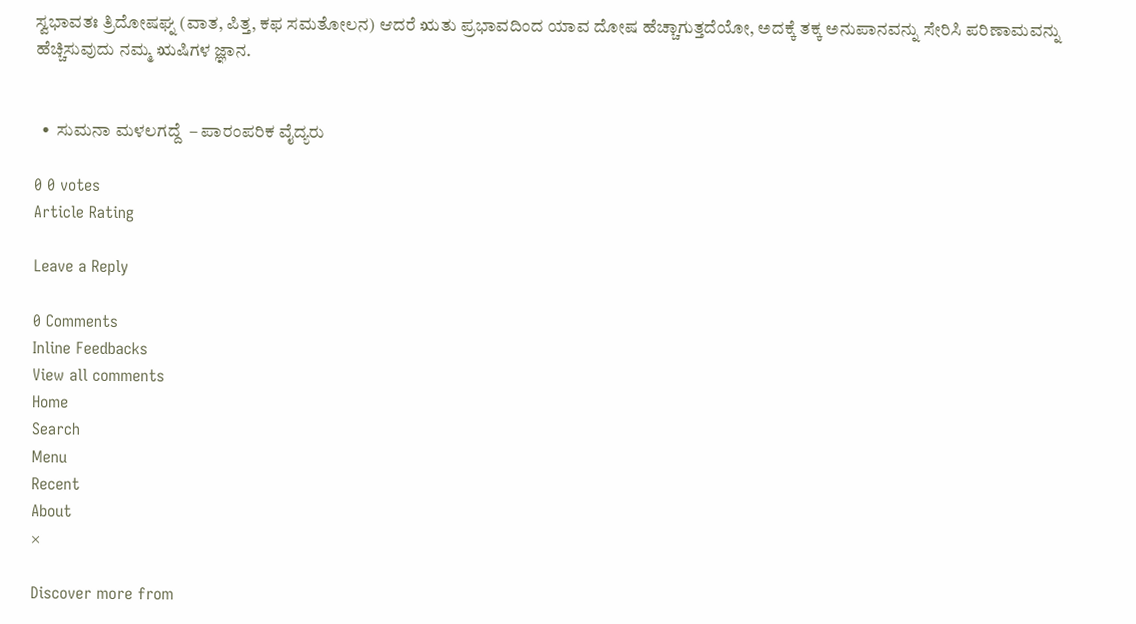ಸ್ವಭಾವತಃ ತ್ರಿದೋಷಘ್ನ (ವಾತ, ಪಿತ್ತ, ಕಫ ಸಮತೋಲನ) ಆದರೆ ಋತು ಪ್ರಭಾವದಿಂದ ಯಾವ ದೋಷ ಹೆಚ್ಚಾಗುತ್ತದೆಯೋ, ಅದಕ್ಕೆ ತಕ್ಕ ಅನುಪಾನವನ್ನು ಸೇರಿಸಿ ಪರಿಣಾಮವನ್ನು ಹೆಚ್ಚಿಸುವುದು ನಮ್ಮ ಋಷಿಗಳ ಜ್ಞಾನ.


  •  ಸುಮನಾ ಮಳಲಗದ್ದೆ  – ಪಾರಂಪರಿಕ ವೈದ್ಯರು

0 0 votes
Article Rating

Leave a Reply

0 Comments
Inline Feedbacks
View all comments
Home
Search
Menu
Recent
About
×

Discover more from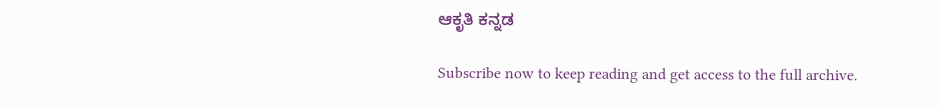ಆಕೃತಿ ಕನ್ನಡ

Subscribe now to keep reading and get access to the full archive.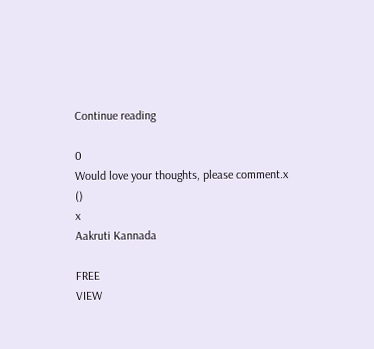Continue reading

0
Would love your thoughts, please comment.x
()
x
Aakruti Kannada

FREE
VIEW